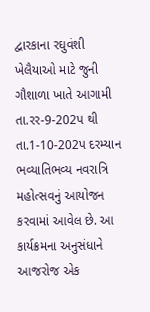દ્વારકાના રઘુવંશી ખેલૈયાઓ માટે જુની ગૌશાળા ખાતે આગામી તા.રર-9-202પ થી તા.1-10-202પ દરમ્યાન ભવ્યાતિભવ્ય નવરાત્રિ મહોત્સવનું આયોજન કરવામાં આવેલ છે. આ કાર્યક્રમના અનુસંધાને આજરોજ એક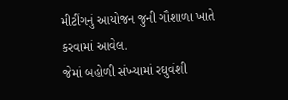મીટીંગનું આયોજન જુની ગૌશાળા ખાતે કરવામાં આવેલ.
જેમાં બહોળી સંખ્યામાં રઘુવંશી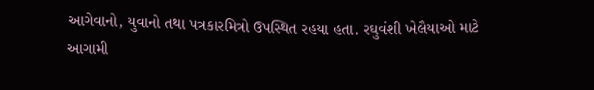આગેવાનો, યુવાનો તથા પત્રકારમિત્રો ઉપસ્થિત રહયા હતા. રઘુવંશી ખેલૈયાઓ માટે આગામી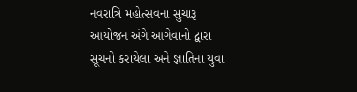નવરાત્રિ મહોત્સવના સુચારૂ આયોજન અંગે આગેવાનો દ્વારા સૂચનો કરાયેલા અને જ્ઞાતિના યુવા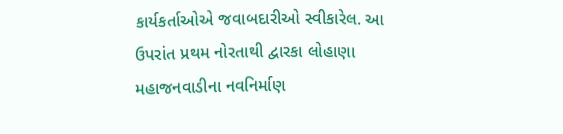કાર્યકર્તાઓએ જવાબદારીઓ સ્વીકારેલ. આ ઉપરાંત પ્રથમ નોરતાથી દ્વારકા લોહાણા મહાજનવાડીના નવનિર્માણ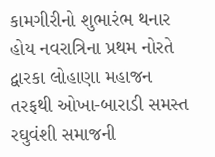કામગીરીનો શુભારંભ થનાર હોય નવરાત્રિના પ્રથમ નોરતે દ્વારકા લોહાણા મહાજન તરફથી ઓખા-બારાડી સમસ્ત રઘુવંશી સમાજની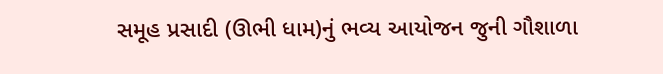સમૂહ પ્રસાદી (ઊભી ધામ)નું ભવ્ય આયોજન જુની ગૌશાળા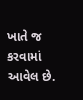ખાતે જ કરવામાં આવેલ છે.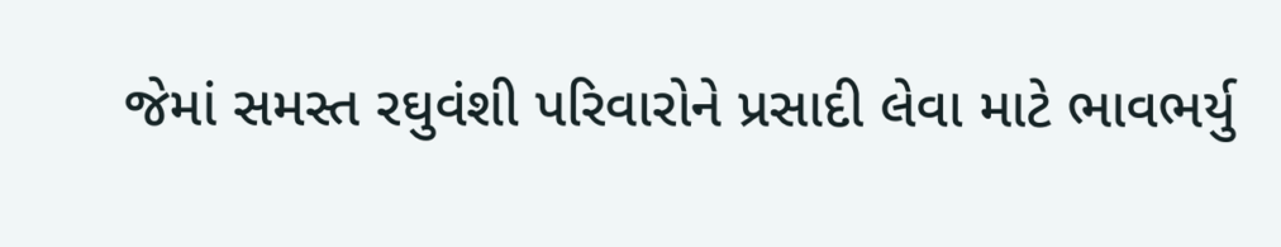જેમાં સમસ્ત રઘુવંશી પરિવારોને પ્રસાદી લેવા માટે ભાવભર્યુ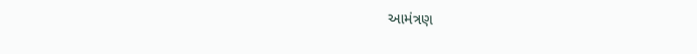આમંત્રણ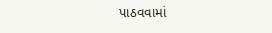પાઠવવામાં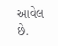આવેલ છે.